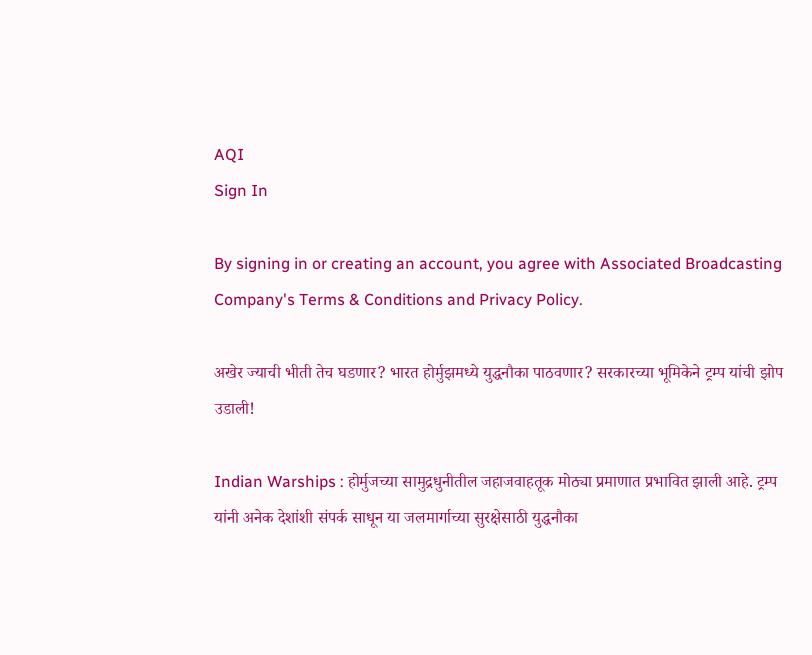AQI
Sign In

By signing in or creating an account, you agree with Associated Broadcasting Company's Terms & Conditions and Privacy Policy.

अखेर ज्याची भीती तेच घडणार? भारत होर्मुझमध्ये युद्धनौका पाठवणार? सरकारच्या भूमिकेने ट्रम्प यांची झोप उडाली!

Indian Warships : होर्मुजच्या सामुद्रधुनीतील जहाजवाहतूक मोठ्या प्रमाणात प्रभावित झाली आहे. ट्रम्प यांनी अनेक देशांशी संपर्क साधून या जलमार्गाच्या सुरक्षेसाठी युद्धनौका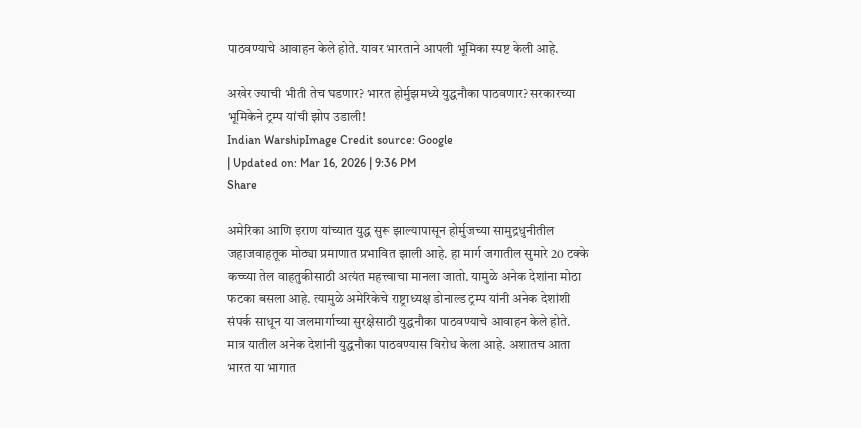पाठवण्याचे आवाहन केले होते. यावर भारताने आपली भूमिका स्पष्ट केली आहे.

अखेर ज्याची भीती तेच घडणार? भारत होर्मुझमध्ये युद्धनौका पाठवणार? सरकारच्या भूमिकेने ट्रम्प यांची झोप उडाली!
Indian WarshipImage Credit source: Google
| Updated on: Mar 16, 2026 | 9:36 PM
Share

अमेरिका आणि इराण यांच्यात युद्ध सुरू झाल्यापासून होर्मुजच्या सामुद्रधुनीतील जहाजवाहतूक मोठ्या प्रमाणात प्रभावित झाली आहे. हा मार्ग जगातील सुमारे 20 टक्के कच्च्या तेल वाहतुकीसाठी अत्यंत महत्त्वाचा मानला जातो. यामुळे अनेक देशांना मोठा फटका बसला आहे. त्यामुळे अमेरिकेचे राष्ट्राध्यक्ष डोनाल्ड ट्रम्प यांनी अनेक देशांशी संपर्क साधून या जलमार्गाच्या सुरक्षेसाठी युद्धनौका पाठवण्याचे आवाहन केले होते. मात्र यातील अनेक देशांनी युद्धनौका पाठवण्यास विरोध केला आहे. अशातच आता भारत या भागात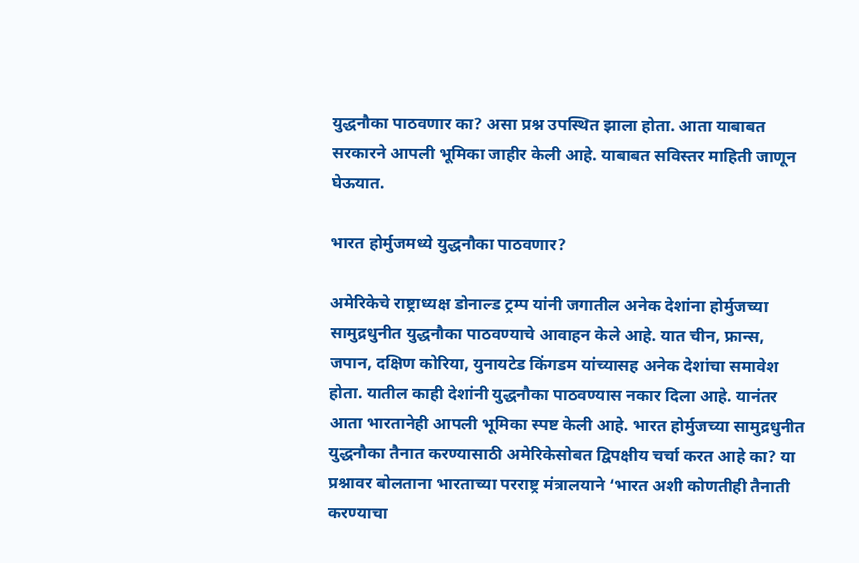युद्धनौका पाठवणार का? असा प्रश्न उपस्थित झाला होता. आता याबाबत सरकारने आपली भूमिका जाहीर केली आहे. याबाबत सविस्तर माहिती जाणून घेऊयात.

भारत होर्मुजमध्ये युद्धनौका पाठवणार?

अमेरिकेचे राष्ट्राध्यक्ष डोनाल्ड ट्रम्प यांनी जगातील अनेक देशांना होर्मुजच्या सामुद्रधुनीत युद्धनौका पाठवण्याचे आवाहन केले आहे. यात चीन, फ्रान्स, जपान, दक्षिण कोरिया, युनायटेड किंगडम यांच्यासह अनेक देशांचा समावेश होता. यातील काही देशांनी युद्धनौका पाठवण्यास नकार दिला आहे. यानंतर आता भारतानेही आपली भूमिका स्पष्ट केली आहे. भारत होर्मुजच्या सामुद्रधुनीत युद्धनौका तैनात करण्यासाठी अमेरिकेसोबत द्विपक्षीय चर्चा करत आहे का? या प्रश्नावर बोलताना भारताच्या परराष्ट्र मंत्रालयाने ‘भारत अशी कोणतीही तैनाती करण्याचा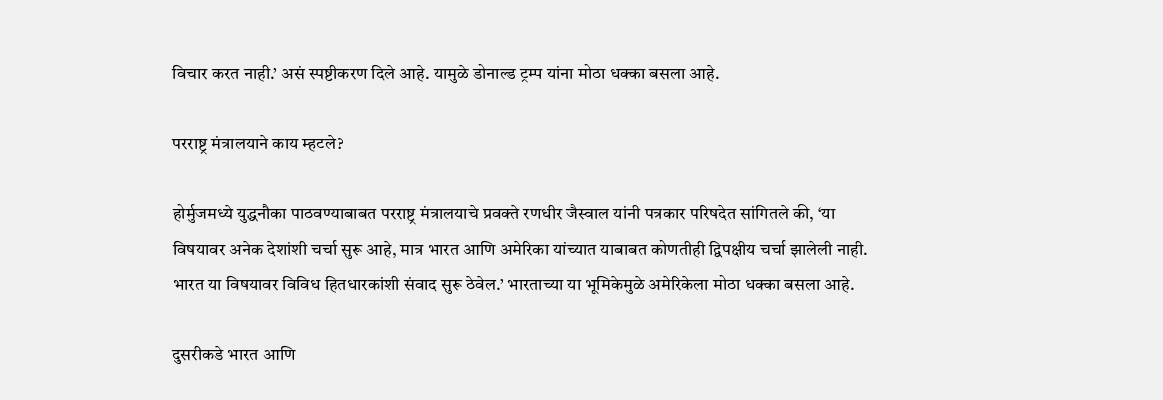विचार करत नाही.’ असं स्पष्टीकरण दिले आहे. यामुळे डोनाल्ड ट्रम्प यांना मोठा धक्का बसला आहे.

परराष्ट्र मंत्रालयाने काय म्हटले?

होर्मुजमध्ये युद्धनौका पाठवण्याबाबत परराष्ट्र मंत्रालयाचे प्रवक्ते रणधीर जैस्वाल यांनी पत्रकार परिषदेत सांगितले की, ‘या विषयावर अनेक देशांशी चर्चा सुरू आहे, मात्र भारत आणि अमेरिका यांच्यात याबाबत कोणतीही द्विपक्षीय चर्चा झालेली नाही. भारत या विषयावर विविध हितधारकांशी संवाद सुरू ठेवेल.’ भारताच्या या भूमिकेमुळे अमेरिकेला मोठा धक्का बसला आहे.

दुसरीकडे भारत आणि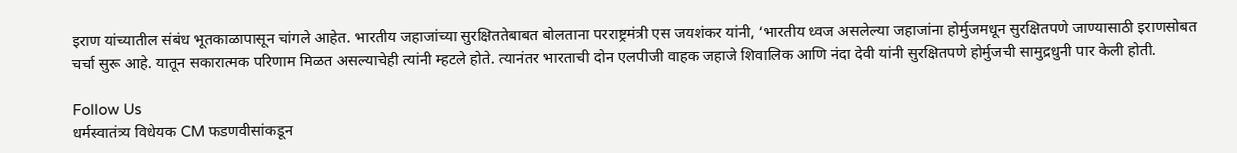इराण यांच्यातील संबंध भूतकाळापासून चांगले आहेत. भारतीय जहाजांच्या सुरक्षिततेबाबत बोलताना परराष्ट्रमंत्री एस जयशंकर यांनी, ‘भारतीय ध्वज असलेल्या जहाजांना होर्मुजमधून सुरक्षितपणे जाण्यासाठी इराणसोबत चर्चा सुरू आहे. यातून सकारात्मक परिणाम मिळत असल्याचेही त्यांनी म्हटले होते. त्यानंतर भारताची दोन एलपीजी वाहक जहाजे शिवालिक आणि नंदा देवी यांनी सुरक्षितपणे होर्मुजची सामुद्रधुनी पार केली होती.

Follow Us
धर्मस्वातंत्र्य विधेयक CM फडणवीसांकडून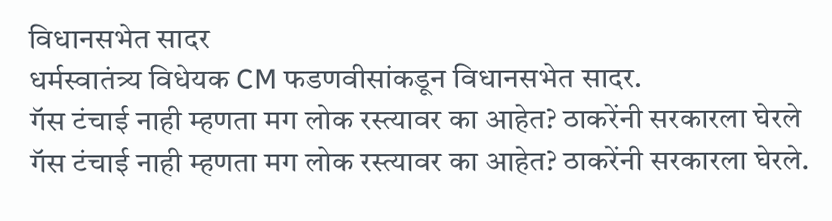विधानसभेत सादर
धर्मस्वातंत्र्य विधेयक CM फडणवीसांकडून विधानसभेत सादर.
गॅस टंचाई नाही म्हणता मग लोक रस्त्यावर का आहेत? ठाकरेंनी सरकारला घेरले
गॅस टंचाई नाही म्हणता मग लोक रस्त्यावर का आहेत? ठाकरेंनी सरकारला घेरले.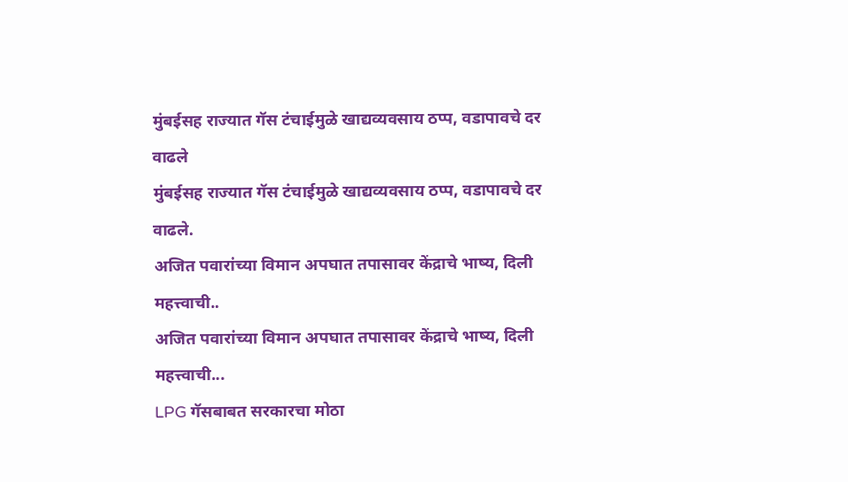मुंबईसह राज्यात गॅस टंचाईमुळे खाद्यव्यवसाय ठप्प, वडापावचे दर वाढले
मुंबईसह राज्यात गॅस टंचाईमुळे खाद्यव्यवसाय ठप्प, वडापावचे दर वाढले.
अजित पवारांच्या विमान अपघात तपासावर केंद्राचे भाष्य, दिली महत्त्वाची..
अजित पवारांच्या विमान अपघात तपासावर केंद्राचे भाष्य, दिली महत्त्वाची...
LPG गॅसबाबत सरकारचा मोठा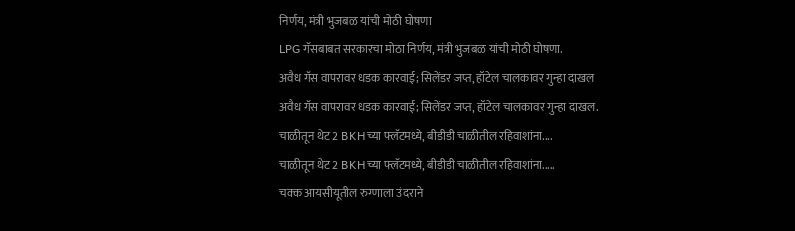निर्णय, मंत्री भुजबळ यांची मोठी घोषणा
LPG गॅसबाबत सरकारचा मोठा निर्णय, मंत्री भुजबळ यांची मोठी घोषणा.
अवैध गॅस वापरावर धडक कारवाई; सिलेंडर जप्त, हॉटेल चालकावर गुन्हा दाखल
अवैध गॅस वापरावर धडक कारवाई; सिलेंडर जप्त, हॉटेल चालकावर गुन्हा दाखल.
चाळीतून थेट 2 BKHच्या फ्लॅटमध्ये, बीडीडी चाळीतील रहिवाशांना....
चाळीतून थेट 2 BKHच्या फ्लॅटमध्ये, बीडीडी चाळीतील रहिवाशांना.....
चक्क आयसीयूतील रुग्णाला उंदराने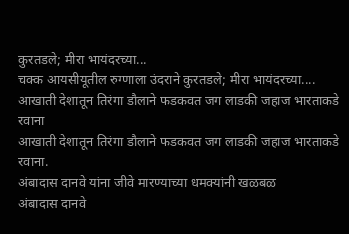कुरतडले; मीरा भायंदरच्या...
चक्क आयसीयूतील रुग्णाला उंदराने कुरतडले; मीरा भायंदरच्या....
आखाती देशातून तिरंगा डौलाने फडकवत जग लाडकी जहाज भारताकडे रवाना
आखाती देशातून तिरंगा डौलाने फडकवत जग लाडकी जहाज भारताकडे रवाना.
अंबादास दानवे यांना जीवे मारण्याच्या धमक्यांनी खळबळ
अंबादास दानवे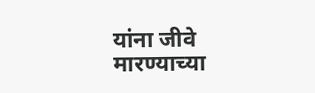यांना जीवे मारण्याच्या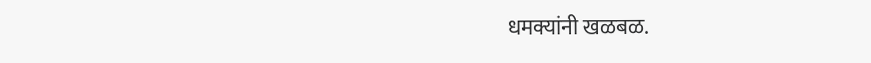धमक्यांनी खळबळ.